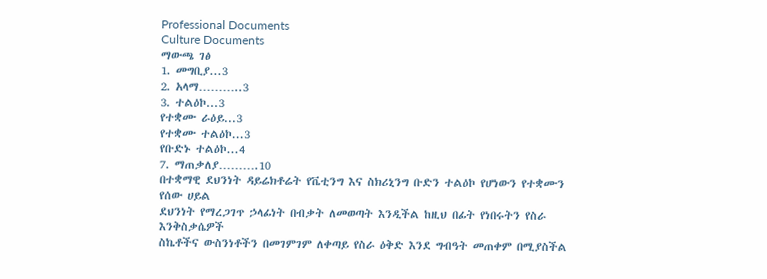Professional Documents
Culture Documents
ማውጫ ገፅ
1. መግቢያ...3
2. አላማ………..3
3. ተልዕኮ...3
የተቋሙ ራዕይ...3
የተቋሙ ተልዕኮ...3
የቡድኑ ተልዕኮ...4
7. ማጠቃለያ……….10
በተቋማዊ ደህንነት ዳይሬክቶሬት የቬቲንግ እና ስክሪኒንግ ቡድን ተልዕኮ የሆነውን የተቋሙን የሰው ሀይል
ደህንነት የማረጋገጥ ኃላፊነት በብቃት ለመወጣት እንዲችል ከዚህ በፊት የነበሩትን የስራ እንቅስቃሴዎች
ስኬቶችና ውስንነቶችን በመገምገም ለቀጣይ የስራ ዕቅድ እንደ ግብዓት መጠቀም በሚያስችል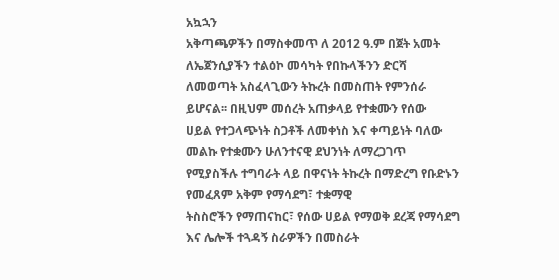አኳኋን
አቅጣጫዎችን በማስቀመጥ ለ 2012 ዓ.ም በጀት አመት ለኤጀንሲያችን ተልዕኮ መሳካት የበኩላችንን ድርሻ
ለመወጣት አስፈላጊውን ትኩረት በመስጠት የምንሰራ ይሆናል፡፡ በዚህም መሰረት አጠቃላይ የተቋሙን የሰው
ሀይል የተጋላጭነት ስጋቶች ለመቀነስ እና ቀጣይነት ባለው መልኩ የተቋሙን ሁለንተናዊ ደህንነት ለማረጋገጥ
የሚያስችሉ ተግባራት ላይ በዋናነት ትኩረት በማድረግ የቡድኑን የመፈጸም አቅም የማሳደግ፣ ተቋማዊ
ትስስሮችን የማጠናከር፣ የሰው ሀይል የማወቅ ደረጃ የማሳደግ እና ሌሎች ተጓዳኝ ስራዎችን በመስራት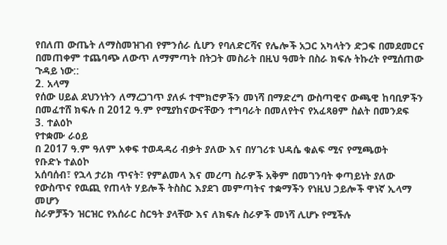የበለጠ ውጤት ለማስመዝገብ የምንሰራ ሲሆን የባለድርሻና የሌሎች አጋር አካላትን ድጋፍ በመደመርና
በመጠቀም ተጨባጭ ለውጥ ለማምጣት በትጋት መስራት በዚህ ዓመት በስራ ክፍሉ ትኩረት የሚሰጠው
ጉዳይ ነው::
2. አላማ
የሰው ሀይል ደህንነትን ለማረጋገጥ ያለፉ ተሞክሮዎችን መነሻ በማድረግ ውስጣዊና ውጫዊ ከባቢዎችን
በመፈተሸ ክፍሉ በ 2012 ዓ.ም የሚያከናውናቸውን ተግባራት በመለየትና የአፈጻፀም ስልት በመንደፍ
3. ተልዕኮ
የተቋሙ ራዕይ
በ 2017 ዓ.ም ዓለም አቀፍ ተወዳዳሪ ብቃት ያለው እና በሃገሪቱ ህዳሴ ቁልፍ ሚና የሚጫወት
የቡድኑ ተልዕኮ
አሰባሰብ፣ የኋላ ታሪክ ጥናት፣ የምልመላ እና መረጣ ስራዎች አቅም በመገንባት ቀጣይነት ያለው
የውስጥና የዉጪ የጠላት ሃይሎች ትስስር እያደገ መምጣትና ተቋማችን የነዚህ ኃይሎች ዋነኛ ኢላማ
መሆን
ስራዎቻችን ዝርዝር የአሰራር ስርዓት ያላቸው እና ለክፍሉ ስራዎች መነሻ ሊሆኑ የሚችሉ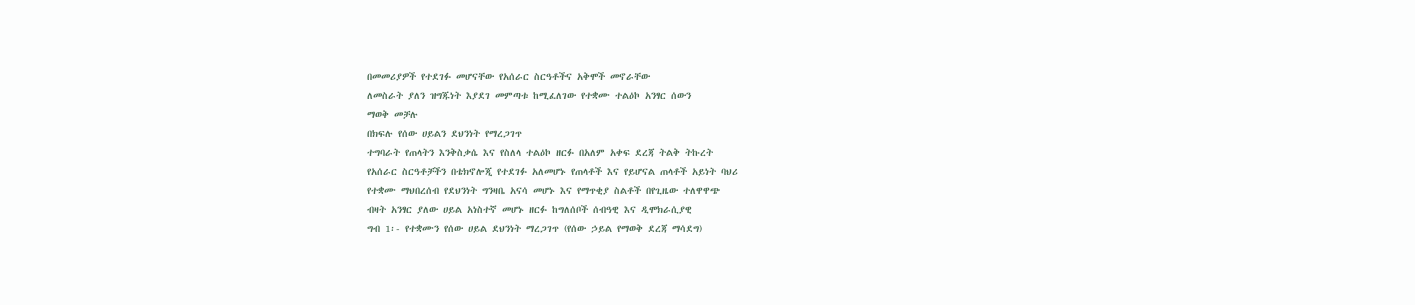በመመሪያዎች የተደገፉ መሆናቸው የአሰራር ስርዓቶችና አቅሞች መኖራቸው
ለመስራት ያለን ዝግጁነት እያደገ መምጣቱ ከሚፈለገው የተቋሙ ተልዕኮ አንፃር ሰውን
ማወቅ መቻሉ
በክፍሉ የሰው ሀይልን ደህንነት የማረጋገጥ
ተግባራት የጠላትን እንቅስቃሴ እና የስለላ ተልዕኮ ዘርፉ በአለም አቀፍ ደረጃ ትልቅ ትኩረት
የአሰራር ስርዓቶቻችን በቴክኖሎጂ የተደገፉ አለመሆኑ የጠላቶች እና የይሆናል ጠላቶች አይነት ባህሪ
የተቋሙ ማህበረሰብ የደህንነት ግንዛቤ አናሳ መሆኑ እና የማጥቂያ ስልቶች በየጊዜው ተለዋዋጭ
ብዛት አንፃር ያለው ሀይል አነስተኛ መሆኑ ዘርፉ ከግለሰቦች ሰብዓዊ እና ዲሞክራሲያዊ
ግብ 1፡- የተቋሙን የሰው ሀይል ደህንነት ማረጋገጥ (የሰው ኃይል የማወቅ ደረጃ ማሳደግ)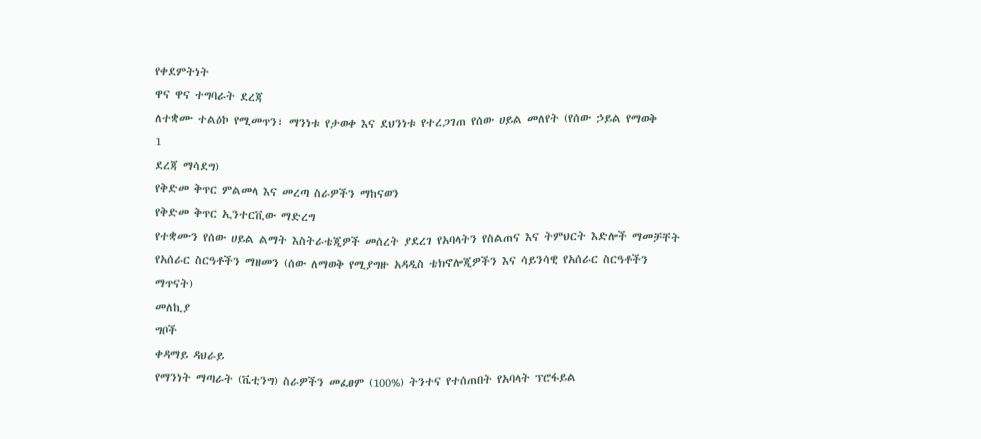የቀደምትነት
ዋና ዋና ተግባራት ደረጃ
ለተቋሙ ተልዕኮ የሚመጥን፣ ማንነቱ የታወቀ እና ደህንነቱ የተረጋገጠ የሰው ሀይል መለየት (የሰው ኃይል የማወቅ
1
ደረጃ ማሳደግ)
የቅድመ ቅጥር ምልመላ እና መረጣ ስራዎችን ማከናወን
የቅድመ ቅጥር ኢንተርቪው ማድረግ
የተቋሙን የሰው ሀይል ልማት እስትራቴጂዎች መሰረት ያደረገ የአባላትን የስልጠና እና ትምህርት እድሎች ማመቻቸት
የአሰራር ስርዓቶችን ማዘመን (ሰው ለማወቅ የሚያግዙ አዳዲስ ቴክኖሎጂዎችን እና ሳይንሳዊ የአሰራር ስርዓቶችን
ማጥናት)
መለኪያ
ግቦች
ቀዳማይ ዳህራይ
የማንነት ማጣራት (ቬቲንግ) ስራዎችን መፈፀም (100%) ትንተና የተሰጠበት የአባላት ፕሮፋይል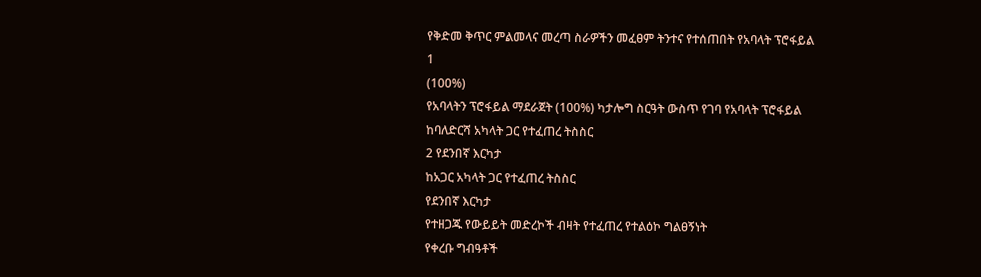የቅድመ ቅጥር ምልመላና መረጣ ስራዎችን መፈፀም ትንተና የተሰጠበት የአባላት ፕሮፋይል
1
(100%)
የአባላትን ፕሮፋይል ማደራጀት (100%) ካታሎግ ስርዓት ውስጥ የገባ የአባላት ፕሮፋይል
ከባለድርሻ አካላት ጋር የተፈጠረ ትስስር
2 የደንበኛ እርካታ
ከአጋር አካላት ጋር የተፈጠረ ትስስር
የደንበኛ እርካታ
የተዘጋጁ የውይይት መድረኮች ብዛት የተፈጠረ የተልዕኮ ግልፀኝነት
የቀረቡ ግብዓቶች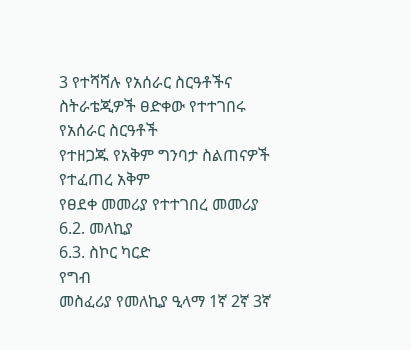3 የተሻሻሉ የአሰራር ስርዓቶችና ስትራቴጂዎች ፀድቀው የተተገበሩ የአሰራር ስርዓቶች
የተዘጋጁ የአቅም ግንባታ ስልጠናዎች የተፈጠረ አቅም
የፀደቀ መመሪያ የተተገበረ መመሪያ
6.2. መለኪያ
6.3. ስኮር ካርድ
የግብ
መስፈሪያ የመለኪያ ዒላማ 1ኛ 2ኛ 3ኛ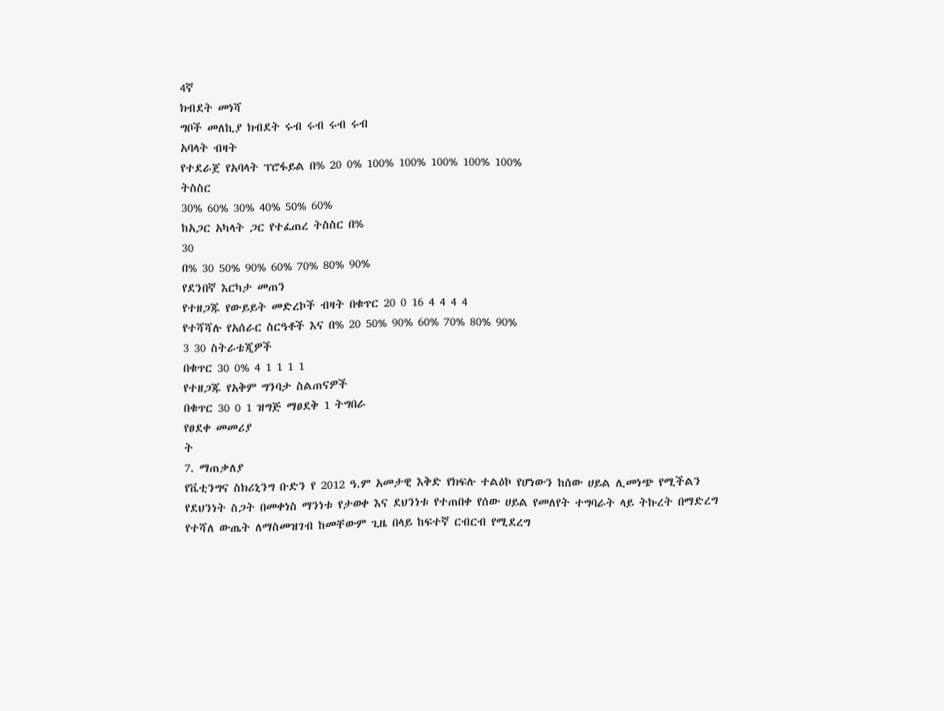4ኛ
ክብደት መነሻ
ግቦች መለኪያ ክብደት ሩብ ሩብ ሩብ ሩብ
አባላት ብዛት
የተደራጀ የአባላት ፕሮፋይል በ% 20 0% 100% 100% 100% 100% 100%
ትስስር
30% 60% 30% 40% 50% 60%
ከአጋር አካላት ጋር የተፈጠረ ትስስር በ%
30
በ% 30 50% 90% 60% 70% 80% 90%
የደንበኛ እርካታ መጠን
የተዘጋጁ የውይይት መድረኮች ብዛት በቁጥር 20 0 16 4 4 4 4
የተሻሻሉ የአሰራር ስርዓቶች እና በ% 20 50% 90% 60% 70% 80% 90%
3 30 ስትራቴጂዎች
በቁጥር 30 0% 4 1 1 1 1
የተዘጋጁ የአቅም ግንባታ ስልጠናዎች
በቁጥር 30 0 1 ዝግጅ ማፀደቅ 1 ትግበራ
የፀደቀ መመሪያ
ት
7. ማጠቃለያ
የቬቲንግና ስክሪኒንግ ቡድን የ 2012 ዓ.ም አመታዊ እቅድ የክፍሉ ተልዕኮ የሆነውን ከሰው ሀይል ሊመነጭ የሚችልን
የደህንነት ስጋት በመቀነስ ማንነቱ የታወቀ እና ደህንነቱ የተጠበቀ የሰው ሀይል የመለየት ተግባራት ላይ ትኩረት በማድረግ
የተሻለ ውጤት ለማስመዝገብ ከመቸውም ጊዜ በላይ ከፍተኛ ርብርብ የሚደረግ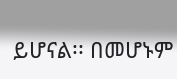ይሆናል፡፡ በመሆኑም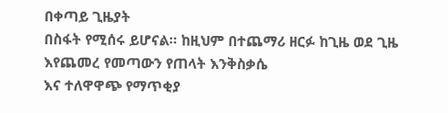በቀጣይ ጊዜያት
በስፋት የሚሰሩ ይሆናል፡፡ ከዚህም በተጨማሪ ዘርፉ ከጊዜ ወደ ጊዜ እየጨመረ የመጣውን የጠላት እንቅስቃሴ
እና ተለዋዋጭ የማጥቂያ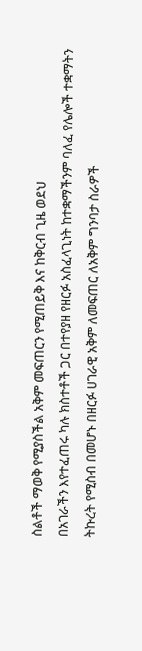ስልቶች ማወቅ የሚያስችል አቅም መፍጠርን የሚጠይቅ እና ከቅርብ ጊዜ ወደህ
በአገራችን እየተፈጠሩ ካሉ ክስተቶች ጋር በተየያዘ የዘርፉ አስፈላጊነት ከተቋማችንም ባለፈ የሌሎች ተቋማትን
ትኩረት የሚስብ በመሆኑ በዘርፉ ሀገራዊ አቅም ለመፍጠር ለአቅም ግንባታ ስራዎች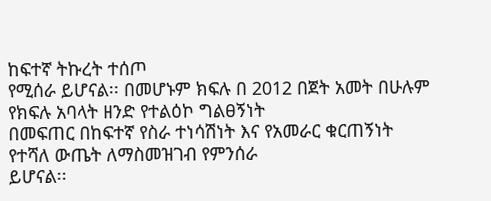ከፍተኛ ትኩረት ተሰጦ
የሚሰራ ይሆናል፡፡ በመሆኑም ክፍሉ በ 2012 በጀት አመት በሁሉም የክፍሉ አባላት ዘንድ የተልዕኮ ግልፀኝነት
በመፍጠር በከፍተኛ የስራ ተነሳሽነት እና የአመራር ቁርጠኝነት የተሻለ ውጤት ለማስመዝገብ የምንሰራ
ይሆናል፡፡